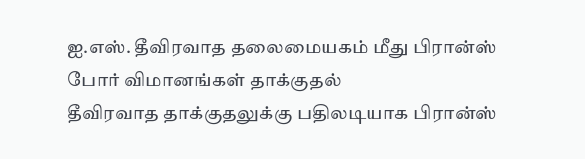ஐ.எஸ். தீவிரவாத தலைமையகம் மீது பிரான்ஸ் போர் விமானங்கள் தாக்குதல்
தீவிரவாத தாக்குதலுக்கு பதிலடியாக பிரான்ஸ்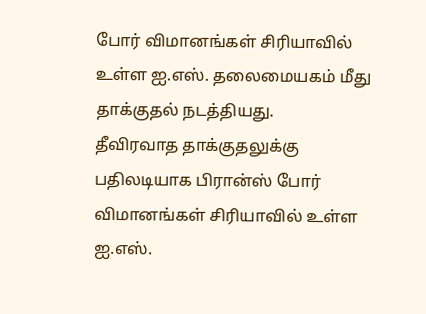போர் விமானங்கள் சிரியாவில் உள்ள ஐ.எஸ். தலைமையகம் மீது தாக்குதல் நடத்தியது.
தீவிரவாத தாக்குதலுக்கு பதிலடியாக பிரான்ஸ் போர் விமானங்கள் சிரியாவில் உள்ள ஐ.எஸ்.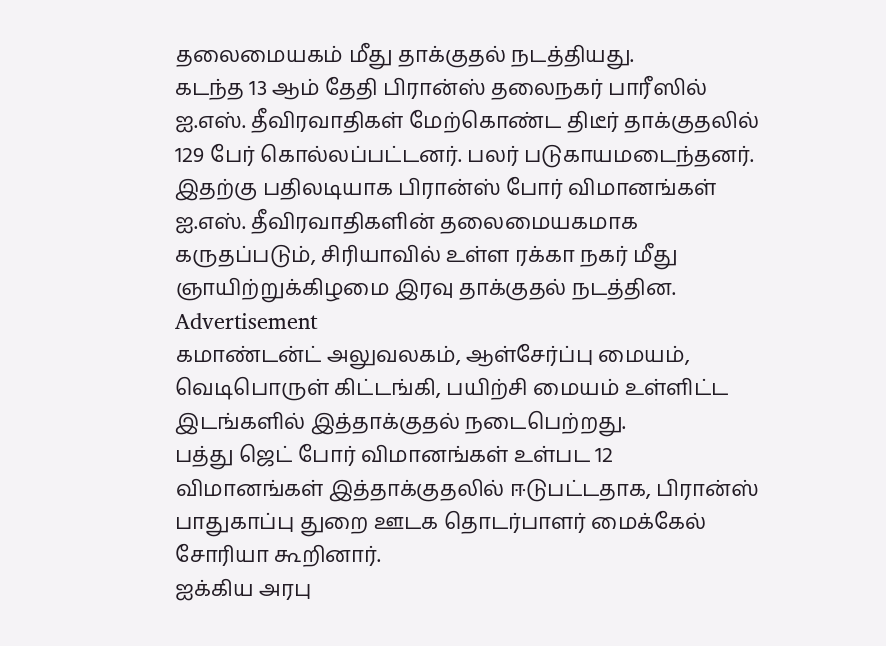தலைமையகம் மீது தாக்குதல் நடத்தியது.
கடந்த 13 ஆம் தேதி பிரான்ஸ் தலைநகர் பாரீஸில் ஐ.எஸ். தீவிரவாதிகள் மேற்கொண்ட திடீர் தாக்குதலில் 129 பேர் கொல்லப்பட்டனர். பலர் படுகாயமடைந்தனர்.
இதற்கு பதிலடியாக பிரான்ஸ் போர் விமானங்கள் ஐ.எஸ். தீவிரவாதிகளின் தலைமையகமாக கருதப்படும், சிரியாவில் உள்ள ரக்கா நகர் மீது ஞாயிற்றுக்கிழமை இரவு தாக்குதல் நடத்தின.
Advertisement
கமாண்டன்ட் அலுவலகம், ஆள்சேர்ப்பு மையம், வெடிபொருள் கிட்டங்கி, பயிற்சி மையம் உள்ளிட்ட இடங்களில் இத்தாக்குதல் நடைபெற்றது.
பத்து ஜெட் போர் விமானங்கள் உள்பட 12 விமானங்கள் இத்தாக்குதலில் ஈடுபட்டதாக, பிரான்ஸ் பாதுகாப்பு துறை ஊடக தொடர்பாளர் மைக்கேல் சோரியா கூறினார்.
ஐக்கிய அரபு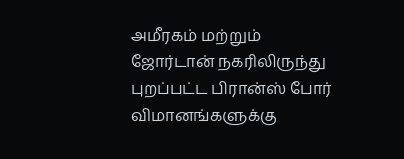அமீரகம் மற்றும் ஜோர்டான் நகரிலிருந்து புறப்பட்ட பிரான்ஸ் போர் விமானங்களுக்கு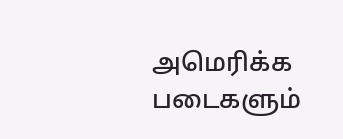அமெரிக்க படைகளும்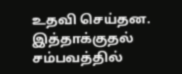உதவி செய்தன.
இத்தாக்குதல் சம்பவத்தில்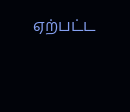ஏற்பட்ட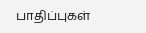பாதிப்புகள்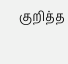குறித்த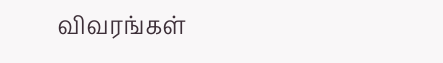விவரங்கள்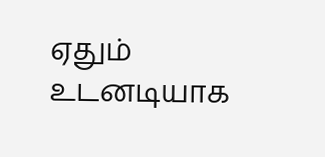ஏதும் உடனடியாக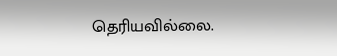தெரியவில்லை.